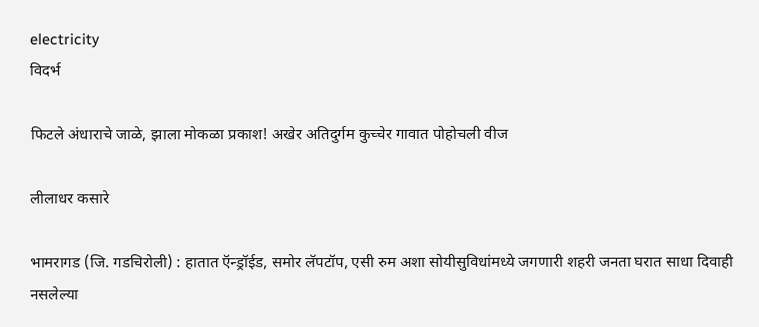electricity
विदर्भ

फिटले अंधाराचे जाळे, झाला मोकळा प्रकाश! अखेर अतिदुर्गम कुच्चेर गावात पोहोचली वीज

लीलाधर कसारे

भामरागड (जि. गडचिरोली) : हातात ऍन्ड्रॉईड, समोर लॅपटॉप, एसी रुम अशा सोयीसुविधांमध्ये जगणारी शहरी जनता घरात साधा दिवाही नसलेल्या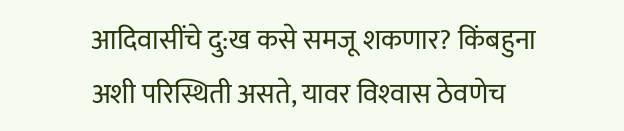आदिवासींचे दु:ख कसे समजू शकणार? किंबहुना अशी परिस्थिती असते, यावर विश्‍वास ठेवणेच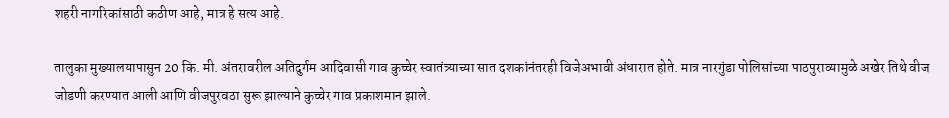शहरी नागरिकांसाठी कठीण आहे, मात्र हे सत्य आहे.

तालुका मुख्यालयापासुन 20 कि. मी. अंतरावरील अतिदुर्गम आदिवासी गाव कुच्चेर स्वातंत्र्याच्या सात दशकांनंतरही विजेअभावी अंधारात होते. मात्र नारगुंडा पोलिसांच्या पाठपुराव्यामुळे अखेर तिथे वीज जोडणी करण्यात आली आणि वीजपुरवठा सुरू झाल्याने कुच्चेर गाव प्रकाशमान झाले.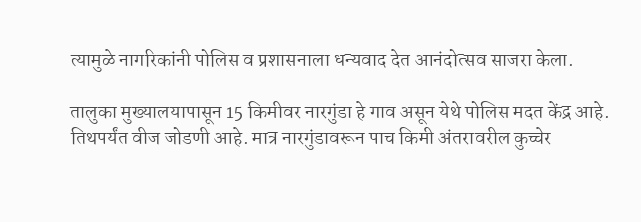त्यामुळे नागरिकांनी पोलिस व प्रशासनाला धन्यवाद देत आनंदोत्सव साजरा केला.

तालुका मुख्यालयापासून 15 किमीवर नारगुंडा हे गाव असून येथे पोलिस मदत केंद्र आहे. तिथपर्यंत वीज जोडणी आहे. मात्र नारगुंडावरून पाच किमी अंतरावरील कुच्चेर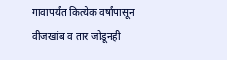गावापर्यंत कित्येक वर्षांपासून वीजखांब व तार जोडूनही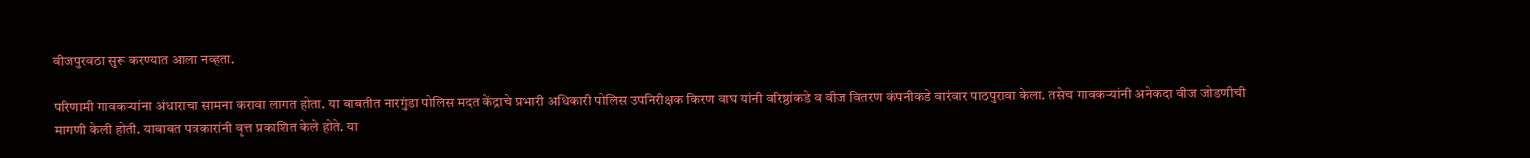वीजपुरवठा सुरू करण्यात आला नव्हता.

परिणामी गावकऱ्यांना अंधाराचा सामना करावा लागत होता. या बाबतीत नारगुंडा पोलिस मदत केंद्राचे प्रभारी अधिकारी पोलिस उपनिरीक्षक किरण वाघ यांनी वरिष्ठांकडे व वीज वितरण कंपनीकडे वारंवार पाठपुरावा केला. तसेच गावकऱ्यांनी अनेकदा वीज जोडणीची मागणी केली होती. याबाबत पत्रकारांनी वृत्त प्रकाशित केले होते. या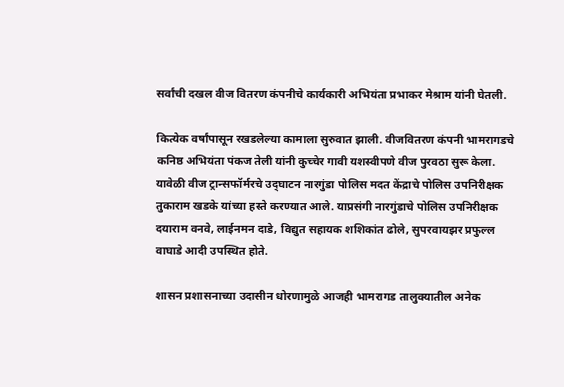सर्वांची दखल वीज वितरण कंपनीचे कार्यकारी अभियंता प्रभाकर मेश्राम यांनी घेतली.

कित्येक वर्षांपासून रखडलेल्या कामाला सुरुवात झाली. वीजवितरण कंपनी भामरागडचे कनिष्ठ अभियंता पंकज तेली यांनी कुच्चेर गावी यशस्वीपणे वीज पुरवठा सुरू केला. यावेळी वीज ट्रान्सफॉर्मरचे उद्‌घाटन नारगुंडा पोलिस मदत केंद्राचे पोलिस उपनिरीक्षक तुकाराम खडके यांच्या हस्ते करण्यात आले. याप्रसंगी नारगुंडाचे पोलिस उपनिरीक्षक दयाराम वनवे, लाईनमन दाडे, विद्युत सहायक शशिकांत ढोले, सुपरवायझर प्रफुल्ल वाघाडे आदी उपस्थित होते.

शासन प्रशासनाच्या उदासीन धोरणामुळे आजही भामरागड तालुक्‍यातील अनेक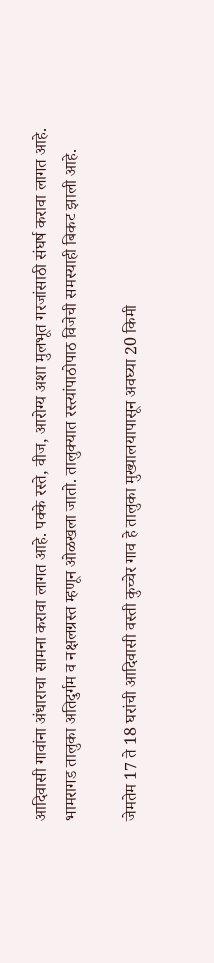आदिवासी गावांना अंधाराचा सामना करावा लागत आहे. पक्‍के रस्ते, वीज, आरोग्य अशा मुलभूत गरजांसाठी संघर्ष करावा लागत आहे. भामरागड तालुका अतिदुर्गम व नक्षलग्रस्त म्हणून ओळखला जातो. तालुक्‍यात रस्त्यांपाठोपाठ विजेची समस्याही बिकट झाली आहे.

जेमतेम 17 ते 18 घरांची आदिवासी वस्ती कुच्चेर गाव हे तालुका मुख्यालयापासून अवघ्या 20 किमी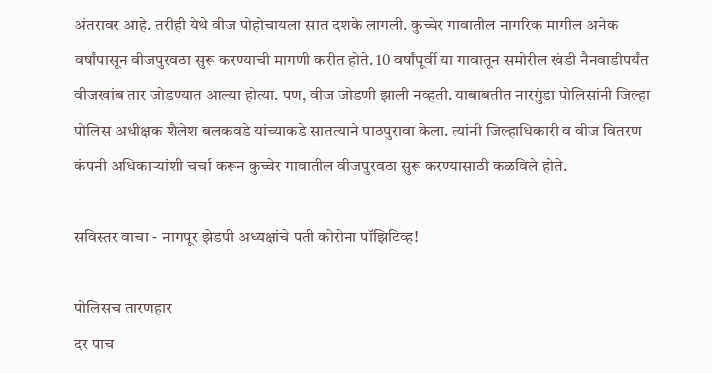अंतरावर आहे. तरीही येथे वीज पोहोचायला सात दशके लागली. कुच्चेर गावातील नागरिक मागील अनेक वर्षांपासून वीजपुरवठा सुरू करण्याची मागणी करीत होते. 10 वर्षांपूर्वी या गावातून समोरील खंडी नैनवाडीपर्यंत वीजखांब तार जोडण्यात आल्या होत्या. पण, वीज जोडणी झाली नव्हती. याबाबतीत नारगुंडा पोलिसांनी जिल्हा पोलिस अधीक्षक शैलेश बलकवडे यांच्याकडे सातत्याने पाठपुरावा केला. त्यांनी जिल्हाधिकारी व वीज वितरण कंपनी अधिकाऱ्यांशी चर्चा करून कुच्चेर गावातील वीजपुरवठा सुरू करण्यासाठी कळविले होते.

सविस्तर वाचा - नागपूर झेडपी अध्यक्षांचे पती कोरोना पॉझिटिव्ह!

पोलिसच तारणहार
दर पाच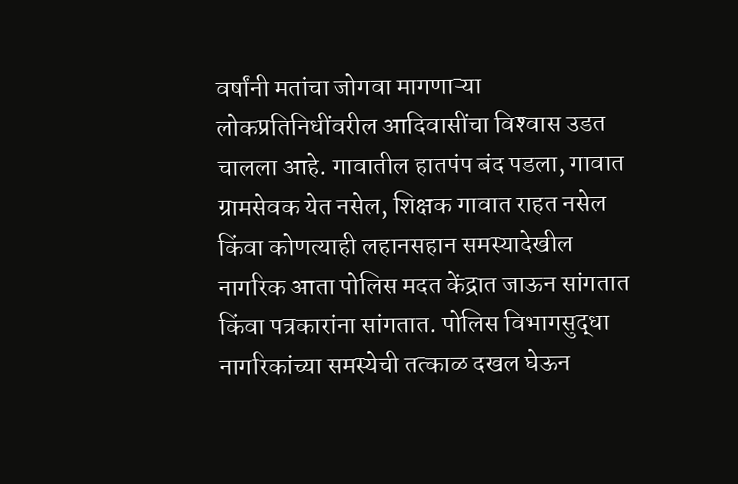वर्षांनी मतांचा जोगवा मागणाऱ्या लोकप्रतिनिधींवरील आदिवासींचा विश्‍वास उडत चालला आहे. गावातील हातपंप बंद पडला, गावात ग्रामसेवक येत नसेल, शिक्षक गावात राहत नसेल किंवा कोणत्याही लहानसहान समस्यादेखील नागरिक आता पोलिस मदत केंद्रात जाऊन सांगतात किंवा पत्रकारांना सांगतात. पोलिस विभागसुद्धा नागरिकांच्या समस्येची तत्काळ दखल घेऊन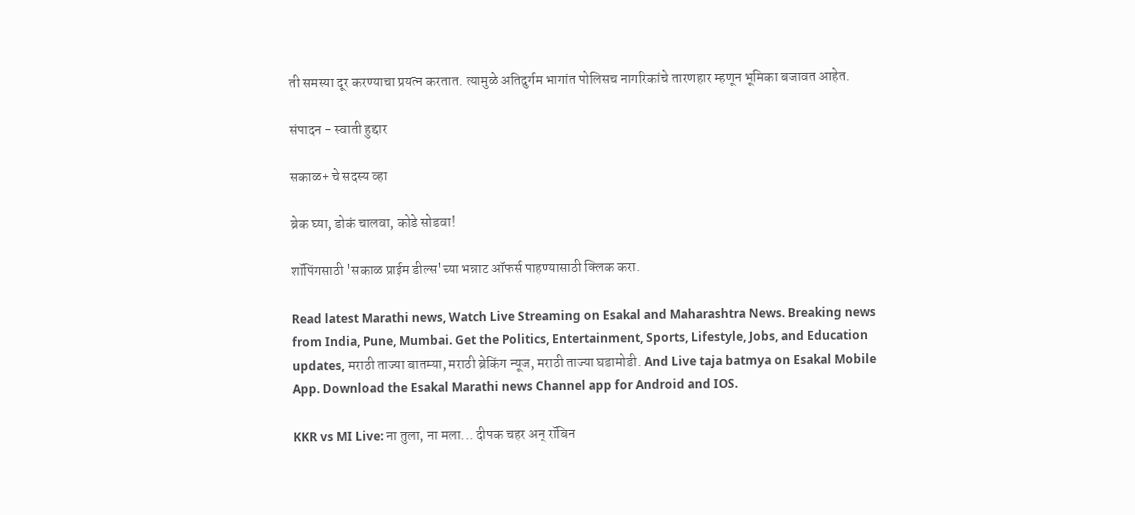ती समस्या दूर करण्याचा प्रयत्न करतात. त्यामुळे अतिदुर्गम भागांत पोलिसच नागरिकांचे तारणहार म्हणून भूमिका बजावत आहेत.

संपादन - स्वाती हुद्दार

सकाळ+ चे सदस्य व्हा

ब्रेक घ्या, डोकं चालवा, कोडे सोडवा!

शॉपिंगसाठी 'सकाळ प्राईम डील्स'च्या भन्नाट ऑफर्स पाहण्यासाठी क्लिक करा.

Read latest Marathi news, Watch Live Streaming on Esakal and Maharashtra News. Breaking news from India, Pune, Mumbai. Get the Politics, Entertainment, Sports, Lifestyle, Jobs, and Education updates, मराठी ताज्या बातम्या, मराठी ब्रेकिंग न्यूज, मराठी ताज्या घडामोडी. And Live taja batmya on Esakal Mobile App. Download the Esakal Marathi news Channel app for Android and IOS.

KKR vs MI Live: ना तुला, ना मला... दीपक चहर अन् रॉबिन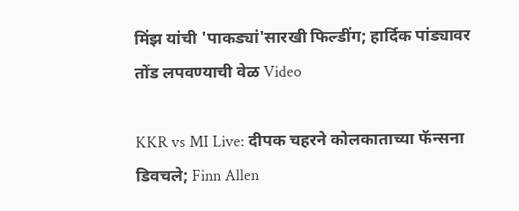मिंझ यांची 'पाकड्यां'सारखी फिल्डींग; हार्दिक पांड्यावर तोंड लपवण्याची वेळ Video

KKR vs MI Live: दीपक चहरने कोलकाताच्या फॅन्सना डिवचले; Finn Allen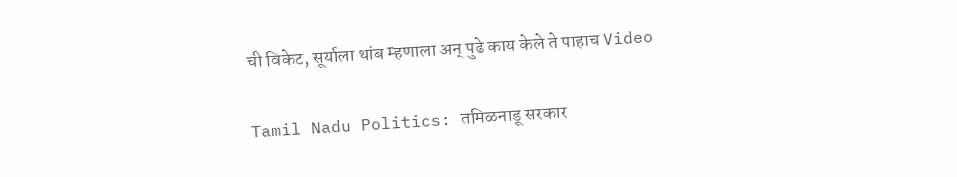ची विकेट, सूर्याला थांब म्हणाला अन् पुढे काय केले ते पाहाच Video

Tamil Nadu Politics: तमिळनाडू सरकार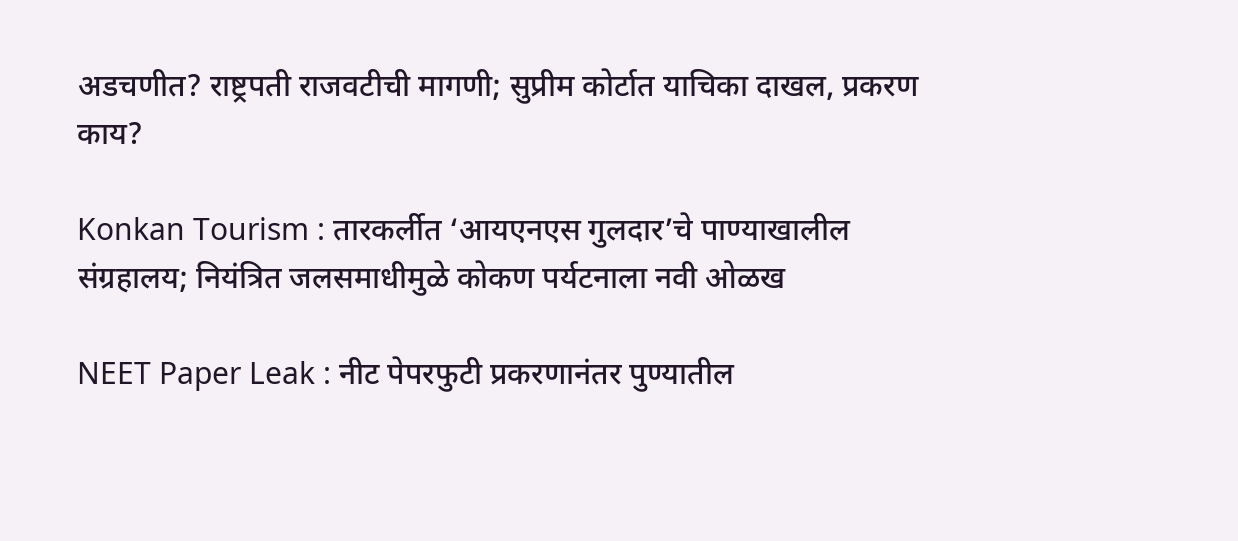अडचणीत? राष्ट्रपती राजवटीची मागणी; सुप्रीम कोर्टात याचिका दाखल, प्रकरण काय?

Konkan Tourism : तारकर्लीत ‘आयएनएस गुलदार’चे पाण्याखालील संग्रहालय; नियंत्रित जलसमाधीमुळे कोकण पर्यटनाला नवी ओळख

NEET Paper Leak : नीट पेपरफुटी प्रकरणानंतर पुण्यातील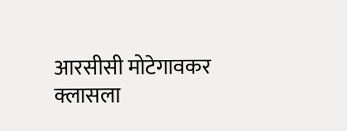आरसीसी मोटेगावकर क्लासला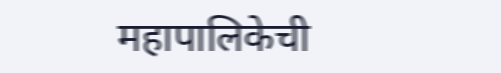महापालिकेची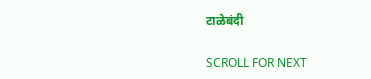टाळेबंदी

SCROLL FOR NEXT